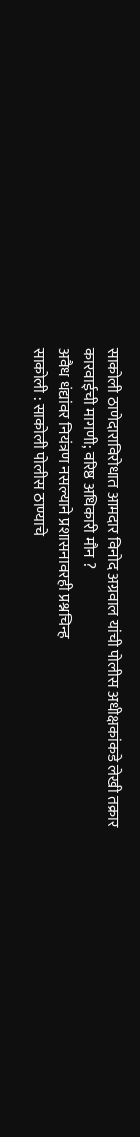साकोली ठाणेदाराविरोधात आमदार विनोद अग्रवाल यांची पोलीस अधीक्षकांकडे लेखी तक्रार
कारवाईची मागणी; वरिष्ठ अधिकारी मौन ?
अवैध धंद्यांवर नियंत्रण नसल्याने प्रशासनावरही प्रश्नचिन्ह
साकोली : साकोली पोलीस ठाण्याचे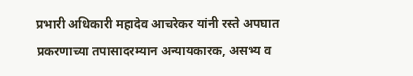प्रभारी अधिकारी महादेव आचरेकर यांनी रस्ते अपघात प्रकरणाच्या तपासादरम्यान अन्यायकारक, असभ्य व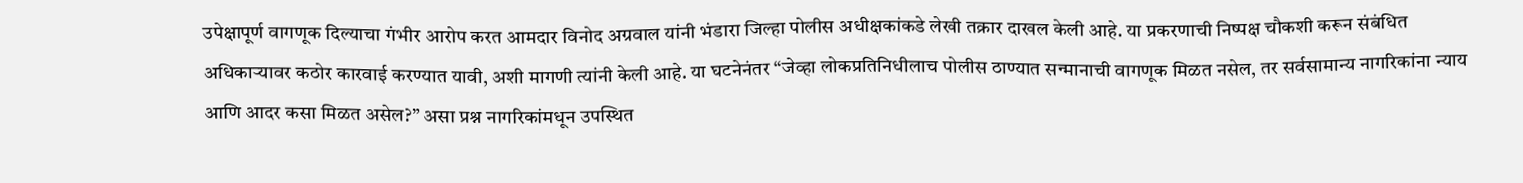उपेक्षापूर्ण वागणूक दिल्याचा गंभीर आरोप करत आमदार विनोद अग्रवाल यांनी भंडारा जिल्हा पोलीस अधीक्षकांकडे लेखी तक्रार दाखल केली आहे. या प्रकरणाची निष्पक्ष चौकशी करून संबंधित अधिकाऱ्यावर कठोर कारवाई करण्यात यावी, अशी मागणी त्यांनी केली आहे. या घटनेनंतर “जेव्हा लोकप्रतिनिधीलाच पोलीस ठाण्यात सन्मानाची वागणूक मिळत नसेल, तर सर्वसामान्य नागरिकांना न्याय आणि आदर कसा मिळत असेल?” असा प्रश्न नागरिकांमधून उपस्थित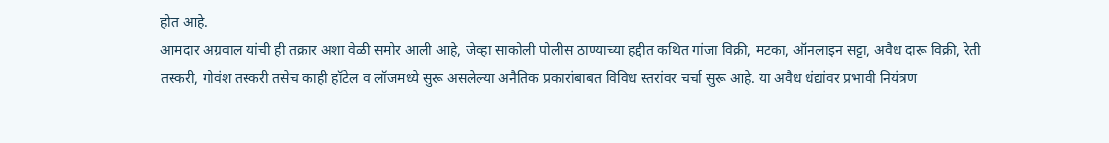होत आहे.
आमदार अग्रवाल यांची ही तक्रार अशा वेळी समोर आली आहे, जेव्हा साकोली पोलीस ठाण्याच्या हद्दीत कथित गांजा विक्री, मटका, ऑनलाइन सट्टा, अवैध दारू विक्री, रेती तस्करी, गोवंश तस्करी तसेच काही हॉटेल व लॉजमध्ये सुरू असलेल्या अनैतिक प्रकारांबाबत विविध स्तरांवर चर्चा सुरू आहे. या अवैध धंद्यांवर प्रभावी नियंत्रण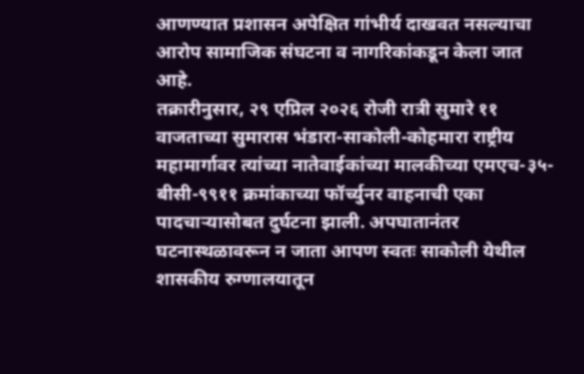आणण्यात प्रशासन अपेक्षित गांभीर्य दाखवत नसल्याचा आरोप सामाजिक संघटना व नागरिकांकडून केला जात आहे.
तक्रारीनुसार, २९ एप्रिल २०२६ रोजी रात्री सुमारे ११ वाजताच्या सुमारास भंडारा-साकोली-कोहमारा राष्ट्रीय महामार्गावर त्यांच्या नातेवाईकांच्या मालकीच्या एमएच-३५-बीसी-९९११ क्रमांकाच्या फॉर्च्युनर वाहनाची एका पादचाऱ्यासोबत दुर्घटना झाली. अपघातानंतर घटनास्थळावरून न जाता आपण स्वतः साकोली येथील शासकीय रुग्णालयातून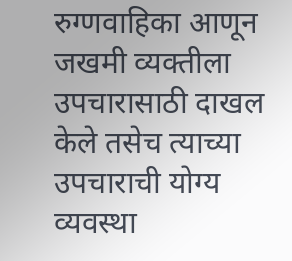रुग्णवाहिका आणून जखमी व्यक्तीला उपचारासाठी दाखल केले तसेच त्याच्या उपचाराची योग्य व्यवस्था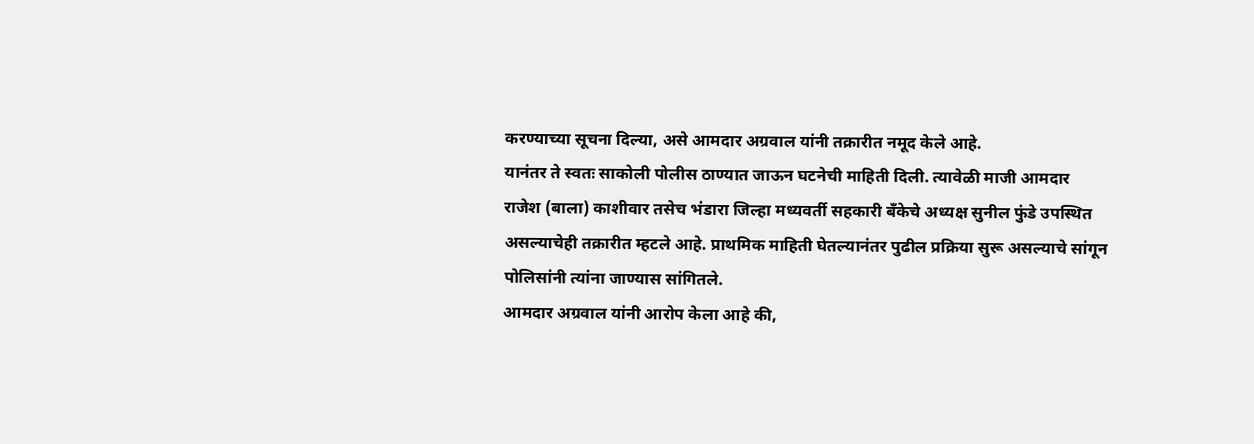करण्याच्या सूचना दिल्या, असे आमदार अग्रवाल यांनी तक्रारीत नमूद केले आहे.
यानंतर ते स्वतः साकोली पोलीस ठाण्यात जाऊन घटनेची माहिती दिली. त्यावेळी माजी आमदार राजेश (बाला) काशीवार तसेच भंडारा जिल्हा मध्यवर्ती सहकारी बँकेचे अध्यक्ष सुनील फुंडे उपस्थित असल्याचेही तक्रारीत म्हटले आहे. प्राथमिक माहिती घेतल्यानंतर पुढील प्रक्रिया सुरू असल्याचे सांगून पोलिसांनी त्यांना जाण्यास सांगितले.
आमदार अग्रवाल यांनी आरोप केला आहे की,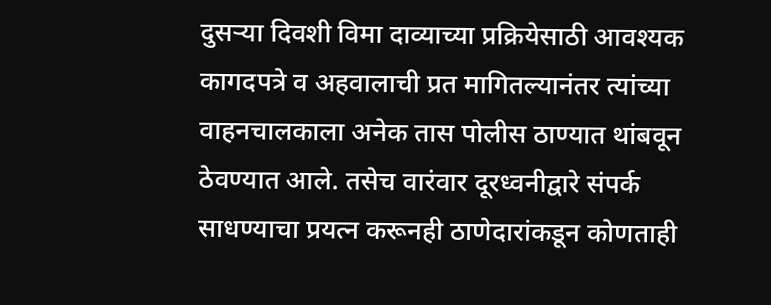दुसऱ्या दिवशी विमा दाव्याच्या प्रक्रियेसाठी आवश्यक कागदपत्रे व अहवालाची प्रत मागितल्यानंतर त्यांच्या वाहनचालकाला अनेक तास पोलीस ठाण्यात थांबवून ठेवण्यात आले. तसेच वारंवार दूरध्वनीद्वारे संपर्क साधण्याचा प्रयत्न करूनही ठाणेदारांकडून कोणताही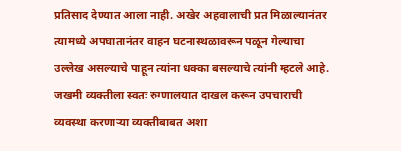प्रतिसाद देण्यात आला नाही. अखेर अहवालाची प्रत मिळाल्यानंतर त्यामध्ये अपघातानंतर वाहन घटनास्थळावरून पळून गेल्याचा उल्लेख असल्याचे पाहून त्यांना धक्का बसल्याचे त्यांनी म्हटले आहे.
जखमी व्यक्तीला स्वतः रुग्णालयात दाखल करून उपचाराची व्यवस्था करणाऱ्या व्यक्तीबाबत अशा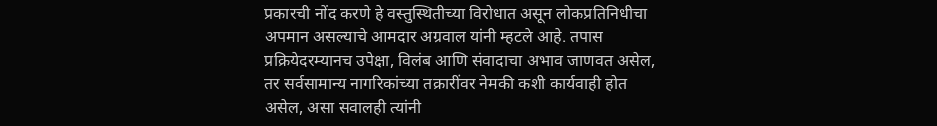प्रकारची नोंद करणे हे वस्तुस्थितीच्या विरोधात असून लोकप्रतिनिधीचा अपमान असल्याचे आमदार अग्रवाल यांनी म्हटले आहे. तपास प्रक्रियेदरम्यानच उपेक्षा, विलंब आणि संवादाचा अभाव जाणवत असेल, तर सर्वसामान्य नागरिकांच्या तक्रारींवर नेमकी कशी कार्यवाही होत असेल, असा सवालही त्यांनी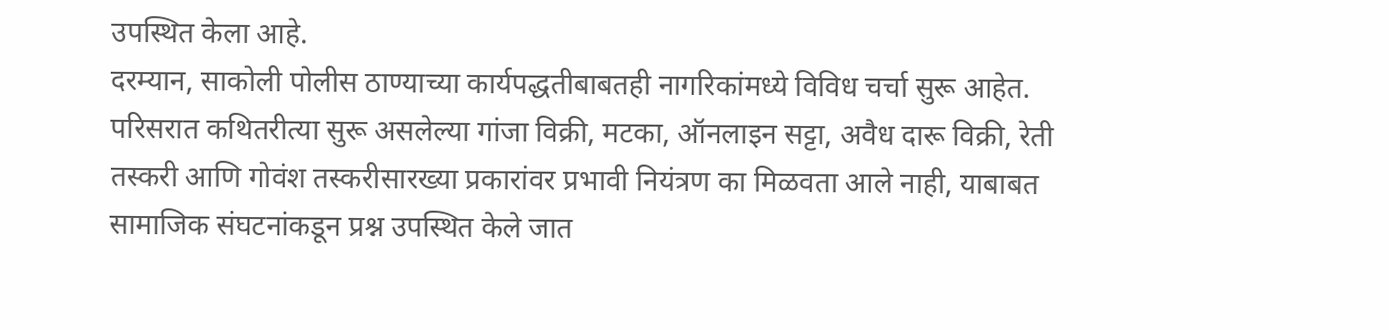उपस्थित केला आहे.
दरम्यान, साकोली पोलीस ठाण्याच्या कार्यपद्धतीबाबतही नागरिकांमध्ये विविध चर्चा सुरू आहेत. परिसरात कथितरीत्या सुरू असलेल्या गांजा विक्री, मटका, ऑनलाइन सट्टा, अवैध दारू विक्री, रेती तस्करी आणि गोवंश तस्करीसारख्या प्रकारांवर प्रभावी नियंत्रण का मिळवता आले नाही, याबाबत सामाजिक संघटनांकडून प्रश्न उपस्थित केले जात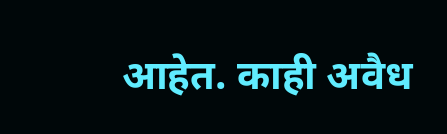आहेत. काही अवैध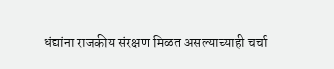धंद्यांना राजकीय संरक्षण मिळत असल्याच्याही चर्चा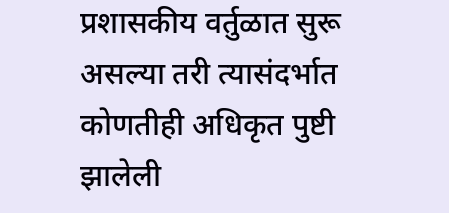प्रशासकीय वर्तुळात सुरू असल्या तरी त्यासंदर्भात कोणतीही अधिकृत पुष्टी झालेली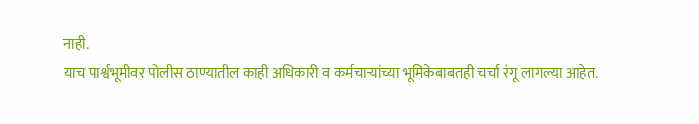नाही.
याच पार्श्वभूमीवर पोलीस ठाण्यातील काही अधिकारी व कर्मचाऱ्यांच्या भूमिकेबाबतही चर्चा रंगू लागल्या आहेत.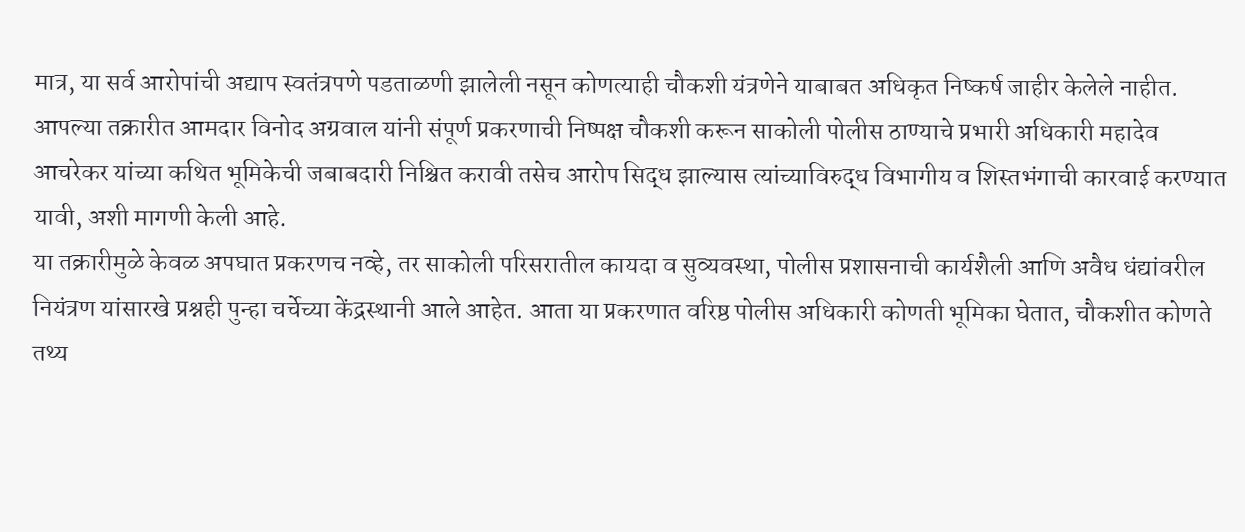मात्र, या सर्व आरोपांची अद्याप स्वतंत्रपणे पडताळणी झालेली नसून कोणत्याही चौकशी यंत्रणेने याबाबत अधिकृत निष्कर्ष जाहीर केलेले नाहीत.
आपल्या तक्रारीत आमदार विनोद अग्रवाल यांनी संपूर्ण प्रकरणाची निष्पक्ष चौकशी करून साकोली पोलीस ठाण्याचे प्रभारी अधिकारी महादेव आचरेकर यांच्या कथित भूमिकेची जबाबदारी निश्चित करावी तसेच आरोप सिद्ध झाल्यास त्यांच्याविरुद्ध विभागीय व शिस्तभंगाची कारवाई करण्यात यावी, अशी मागणी केली आहे.
या तक्रारीमुळे केवळ अपघात प्रकरणच नव्हे, तर साकोली परिसरातील कायदा व सुव्यवस्था, पोलीस प्रशासनाची कार्यशैली आणि अवैध धंद्यांवरील नियंत्रण यांसारखे प्रश्नही पुन्हा चर्चेच्या केंद्रस्थानी आले आहेत. आता या प्रकरणात वरिष्ठ पोलीस अधिकारी कोणती भूमिका घेतात, चौकशीत कोणते तथ्य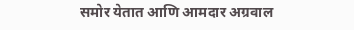समोर येतात आणि आमदार अग्रवाल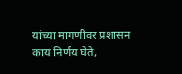यांच्या मागणीवर प्रशासन काय निर्णय घेते,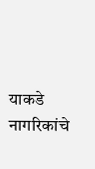याकडे नागरिकांचे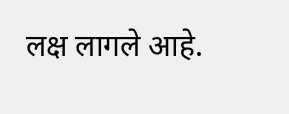लक्ष लागले आहे.